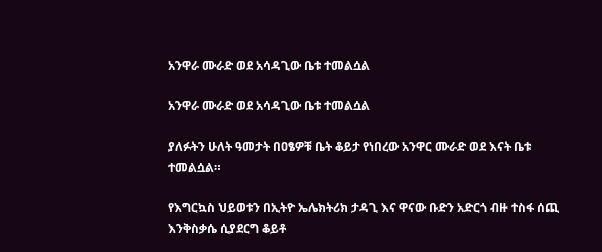አንዋራ ሙራድ ወደ አሳዳጊው ቤቱ ተመልሷል

አንዋራ ሙራድ ወደ አሳዳጊው ቤቱ ተመልሷል

ያለፉትን ሁለት ዓመታት በዐፄዎቹ ቤት ቆይታ የነበረው አንዋር ሙራድ ወደ እናት ቤቱ ተመልሷል።

የእግርኳስ ህይወቱን በኢትዮ ኤሌክትሪክ ታዳጊ እና ዋናው ቡድን አድርጎ ብዙ ተስፋ ሰጪ እንቅስቃሴ ሲያደርግ ቆይቶ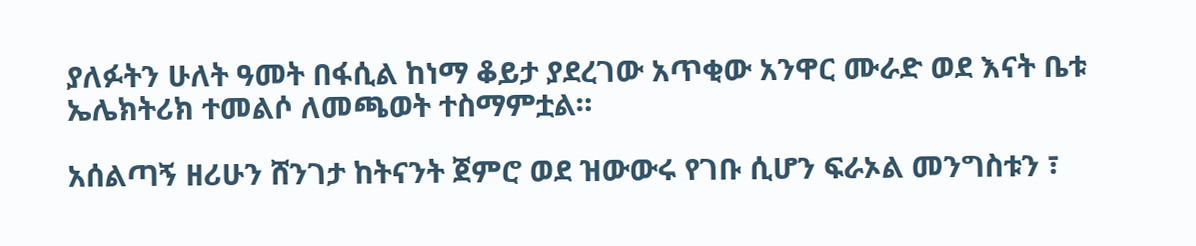ያለፉትን ሁለት ዓመት በፋሲል ከነማ ቆይታ ያደረገው አጥቂው አንዋር ሙራድ ወደ እናት ቤቱ ኤሌክትሪክ ተመልሶ ለመጫወት ተስማምቷል።

አሰልጣኝ ዘሪሁን ሸንገታ ከትናንት ጀምሮ ወደ ዝውውሩ የገቡ ሲሆን ፍራኦል መንግስቱን ፣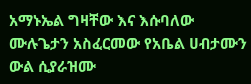አማኑኤል ግዛቸው እና እሱባለው ሙሉጌታን አስፈርመው የአቤል ሀብታሙን ውል ሲያራዝሙ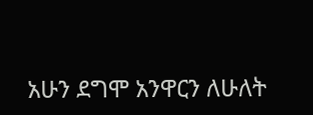አሁን ደግሞ አንዋርን ለሁለት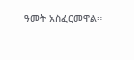ዓመት አስፈርመዋል።